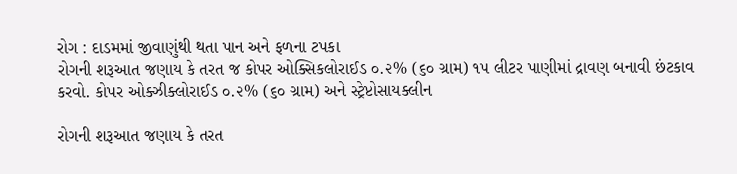રોગ : દાડમમાં જીવાણુંથી થતા પાન અને ફળના ટપકા
રોગની શરૂઆત જણાય કે તરત જ કોપર ઓક્સિકલોરાઈડ ૦.૨% (૬૦ ગ્રામ) ૧૫ લીટર પાણીમાં દ્રાવણ બનાવી છંટકાવ કરવો. કોપર ઓક્ઝીક્લોરાઈડ ૦.૨% (૬૦ ગ્રામ) અને સ્ટ્રેપ્ટોસાયક્લીન

રોગની શરૂઆત જણાય કે તરત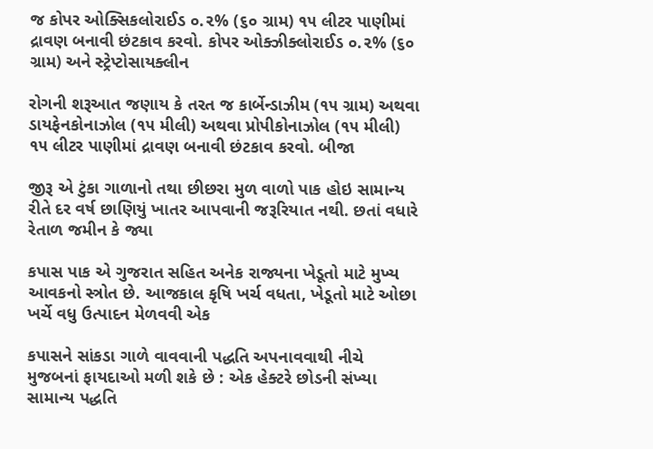જ કોપર ઓક્સિકલોરાઈડ ૦.૨% (૬૦ ગ્રામ) ૧૫ લીટર પાણીમાં દ્રાવણ બનાવી છંટકાવ કરવો. કોપર ઓક્ઝીક્લોરાઈડ ૦.૨% (૬૦ ગ્રામ) અને સ્ટ્રેપ્ટોસાયક્લીન

રોગની શરૂઆત જણાય કે તરત જ કાર્બેન્ડાઝીમ (૧૫ ગ્રામ) અથવા ડાયફેનકોનાઝોલ (૧૫ મીલી) અથવા પ્રોપીકોનાઝોલ (૧૫ મીલી) ૧૫ લીટર પાણીમાં દ્રાવણ બનાવી છંટકાવ કરવો. બીજા

જીરૂ એ ટુંકા ગાળાનો તથા છીછરા મુળ વાળો પાક હોઇ સામાન્ય રીતે દર વર્ષ છાણિયું ખાતર આપવાની જરૂરિયાત નથી. છતાં વધારે રેતાળ જમીન કે જ્યા

કપાસ પાક એ ગુજરાત સહિત અનેક રાજ્યના ખેડૂતો માટે મુખ્ય આવકનો સ્ત્રોત છે. આજકાલ કૃષિ ખર્ચ વધતા, ખેડૂતો માટે ઓછા ખર્ચે વધુ ઉત્પાદન મેળવવી એક

કપાસને સાંકડા ગાળે વાવવાની પદ્ધતિ અપનાવવાથી નીચે મુજબનાં ફાયદાઓ મળી શકે છે : એક હેક્ટરે છોડની સંખ્યા સામાન્ય પદ્ધતિ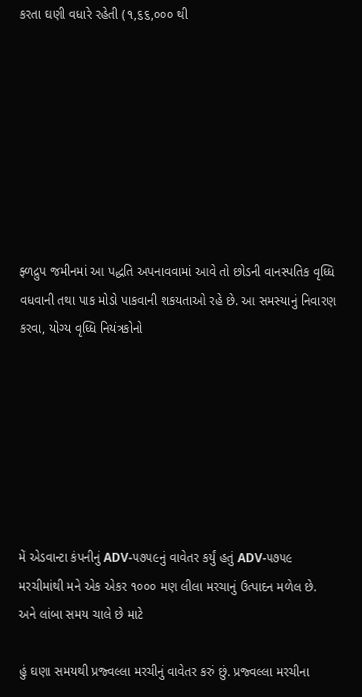કરતા ઘણી વધારે રહેતી (૧,૬૬,૦૦૦ થી








ફ્ળદ્રુપ જમીનમાં આ પદ્ધતિ અપનાવવામાં આવે તો છોડની વાનસ્પતિક વૃધ્ધિ વધવાની તથા પાક મોડો પાકવાની શકયતાઓ રહે છે. આ સમસ્યાનું નિવારણ કરવા, યોગ્ય વૃધ્ધિ નિયંત્રકોનો







મેં એડવાન્ટા કંપનીનું ADV-૫૭૫૯નું વાવેતર કર્યું હતું ADV-૫૭૫૯ મરચીમાંથી મને એક એકર ૧૦૦૦ મણ લીલા મરચાનું ઉત્પાદન મળેલ છે. અને લાંબા સમય ચાલે છે માટે

હું ઘણા સમયથી પ્રજ્વલ્લા મરચીનું વાવેતર કરું છું. પ્રજ્વલ્લા મરચીના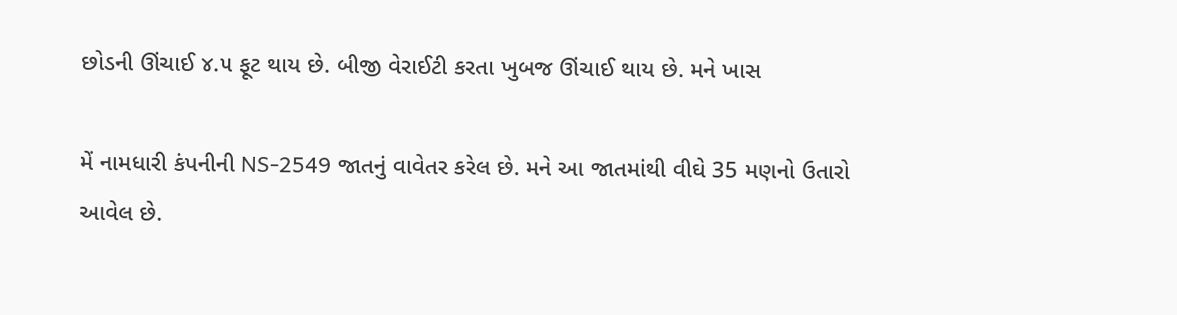છોડની ઊંચાઈ ૪.૫ ફૂટ થાય છે. બીજી વેરાઈટી કરતા ખુબજ ઊંચાઈ થાય છે. મને ખાસ

મેં નામધારી કંપનીની NS-2549 જાતનું વાવેતર કરેલ છે. મને આ જાતમાંથી વીઘે 35 મણનો ઉતારો આવેલ છે.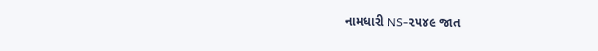નામધારી NS-૨૫૪૯ જાત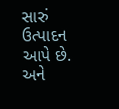સારું ઉત્પાદન આપે છે. અને